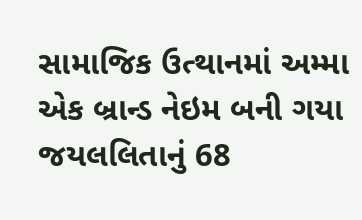સામાજિક ઉત્થાનમાં અમ્મા એક બ્રાન્ડ નેઇમ બની ગયા
જયલલિતાનું 68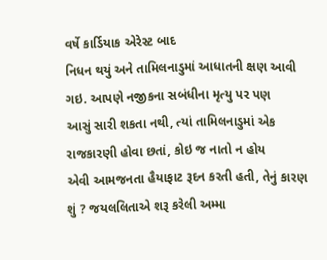વર્ષે કાર્ડિયાક એરેસ્ટ બાદ
નિધન થયું અને તામિલનાડુમાં આધાતની ક્ષણ આવી ગઇ. આપણે નજીકના સબંધીના મૃત્યુ પર પણ
આસું સારી શકતા નથી, ત્યાં તામિલનાડુમાં એક રાજકારણી હોવા છતાં, કોઇ જ નાતો ન હોય
એવી આમજનતા હૈયાફાટ રૂદન કરતી હતી, તેનું કારણ શું ? જયલલિતાએ શરૂ કરેલી અમ્મા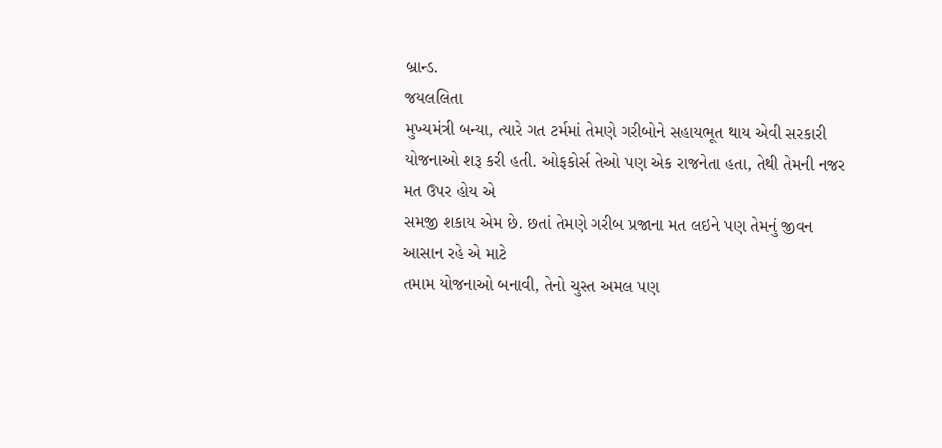બ્રાન્ડ.
જયલલિતા
મુખ્યમંત્રી બન્યા, ત્યારે ગત ટર્મમાં તેમણે ગરીબોને સહાયભૂત થાય એવી સરકારી
યોજનાઓ શરૂ કરી હતી. ઓફકોર્સ તેઓ પણ એક રાજનેતા હતા, તેથી તેમની નજર મત ઉપર હોય એ
સમજી શકાય એમ છે. છતાં તેમણે ગરીબ પ્રજાના મત લઇને પણ તેમનું જીવન આસાન રહે એ માટે
તમામ યોજનાઓ બનાવી, તેનો ચુસ્ત અમલ પણ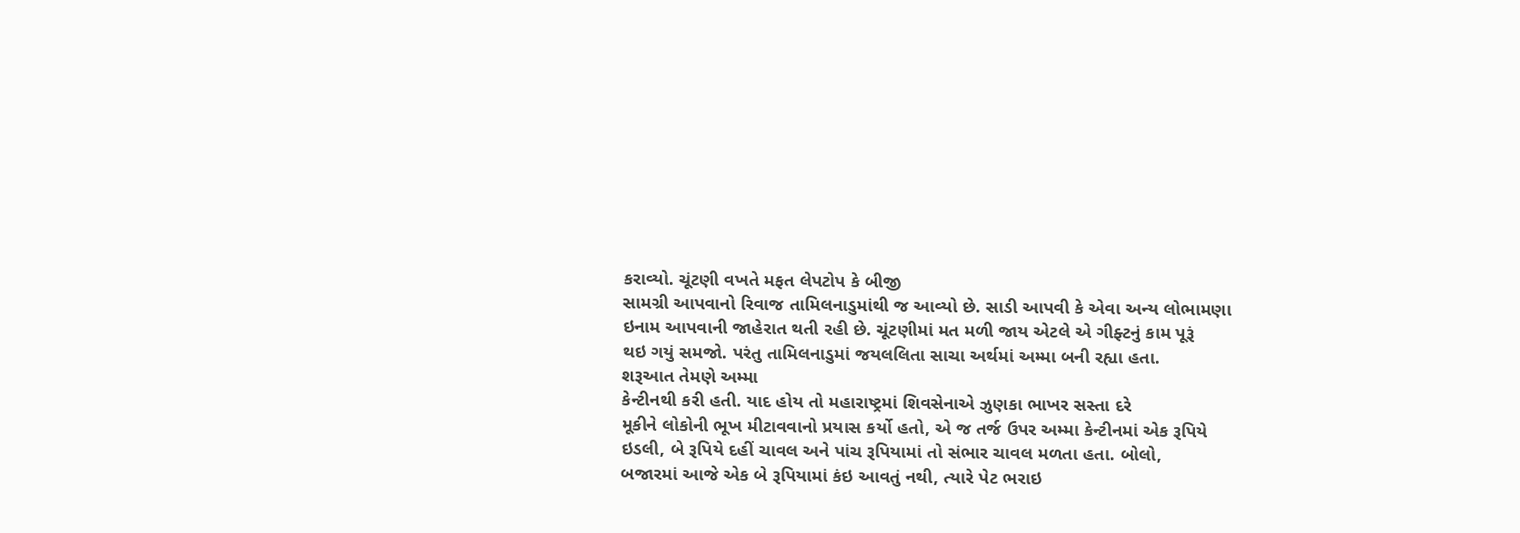કરાવ્યો. ચૂંટણી વખતે મફત લેપટોપ કે બીજી
સામગ્રી આપવાનો રિવાજ તામિલનાડુમાંથી જ આવ્યો છે. સાડી આપવી કે એવા અન્ય લોભામણા
ઇનામ આપવાની જાહેરાત થતી રહી છે. ચૂંટણીમાં મત મળી જાય એટલે એ ગીફ્ટનું કામ પૂરૂં
થઇ ગયું સમજો. પરંતુ તામિલનાડુમાં જયલલિતા સાચા અર્થમાં અમ્મા બની રહ્યા હતા.
શરૂઆત તેમણે અમ્મા
કેન્ટીનથી કરી હતી. યાદ હોય તો મહારાષ્ટ્રમાં શિવસેનાએ ઝુણકા ભાખર સસ્તા દરે
મૂકીને લોકોની ભૂખ મીટાવવાનો પ્રયાસ કર્યો હતો, એ જ તર્જ ઉપર અમ્મા કેન્ટીનમાં એક રૂપિયે
ઇડલી, બે રૂપિયે દહીં ચાવલ અને પાંચ રૂપિયામાં તો સંભાર ચાવલ મળતા હતા. બોલો,
બજારમાં આજે એક બે રૂપિયામાં કંઇ આવતું નથી, ત્યારે પેટ ભરાઇ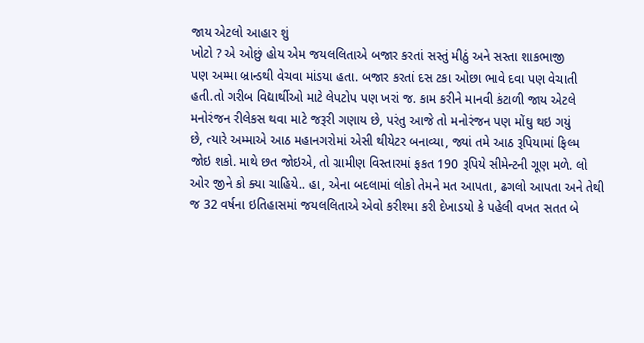જાય એટલો આહાર શું
ખોટો ? એ ઓછું હોય એમ જયલલિતાએ બજાર કરતાં સસ્તું મીઠું અને સસ્તા શાકભાજી
પણ અમ્મા બ્રાન્ડથી વેચવા માંડયા હતા. બજાર કરતાં દસ ટકા ઓછા ભાવે દવા પણ વેચાતી
હતી.તો ગરીબ વિદ્યાર્થીઓ માટે લેપટોપ પણ ખરાં જ. કામ કરીને માનવી કંટાળી જાય એટલે
મનોરંજન રીલેકસ થવા માટે જરૂરી ગણાય છે, પરંતુ આજે તો મનોરંજન પણ મોંઘુ થઇ ગયું
છે, ત્યારે અમ્માએ આઠ મહાનગરોમાં એસી થીયેટર બનાવ્યા, જ્યાં તમે આઠ રૂપિયામાં ફિલ્મ
જોઇ શકો. માથે છત જોઇએ, તો ગ્રામીણ વિસ્તારમાં ફકત 190 રૂપિયે સીમેન્ટની ગૂણ મળે. લો
ઓર જીને કો ક્યા ચાહિયે.. હા, એના બદલામાં લોકો તેમને મત આપતા, ઢગલો આપતા અને તેથી
જ 32 વર્ષના ઇતિહાસમાં જયલલિતાએ એવો કરીશ્મા કરી દેખાડયો કે પહેલી વખત સતત બે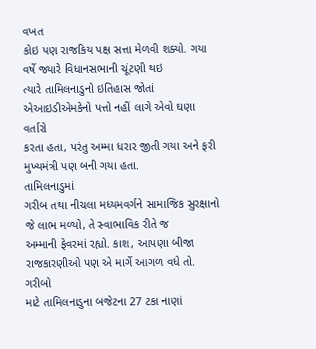વખત
કોઇ પણ રાજકિય પક્ષ સત્તા મેળવી શક્યો. ગયા વર્ષે જ્યારે વિધાનસભાની ચૂંટણી થઇ
ત્યારે તામિલનાડુનો ઇતિહાસ જોતાં એઆઇડીએમકેનો પત્તો નહીં લાગે એવો ઘણા વર્તારો
કરતા હતા, પરંતુ અમ્મા ધરાર જીતી ગયા અને ફરી મુખ્યમંત્રી પણ બની ગયા હતા.
તામિલનાડુમાં
ગરીબ તથા નીચલા મધ્યમવર્ગને સામાજિક સુરક્ષાનો જે લાભ મળ્યો, તે સ્વાભાવિક રીતે જ
અમ્માની ફેવરમાં રહ્યો. કાશ, આપણા બીજા રાજકારણીઓ પણ એ માર્ગે આગળ વધે તો. ગરીબો
માટે તામિલનાડુના બજેટના 27 ટકા નાણાં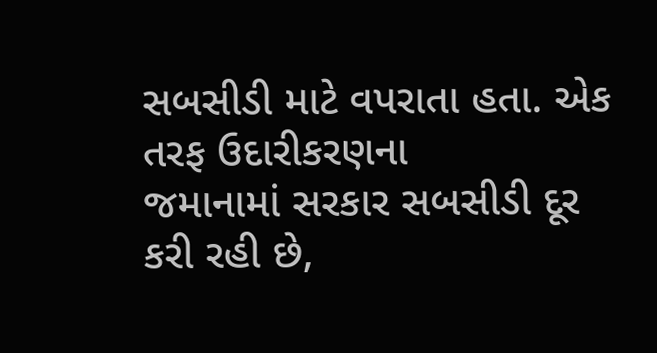સબસીડી માટે વપરાતા હતા. એક તરફ ઉદારીકરણના
જમાનામાં સરકાર સબસીડી દૂર કરી રહી છે,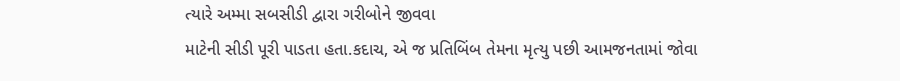ત્યારે અમ્મા સબસીડી દ્વારા ગરીબોને જીવવા
માટેની સીડી પૂરી પાડતા હતા.કદાચ, એ જ પ્રતિબિંબ તેમના મૃત્યુ પછી આમજનતામાં જોવા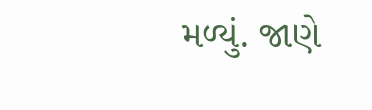મળ્યું. જાણે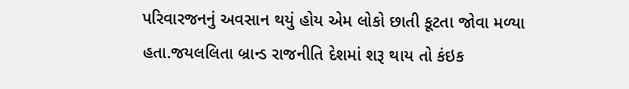પરિવારજનનું અવસાન થયું હોય એમ લોકો છાતી કૂટતા જોવા મળ્યા
હતા.જયલલિતા બ્રાન્ડ રાજનીતિ દેશમાં શરૂ થાય તો કંઇક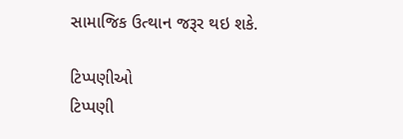સામાજિક ઉત્થાન જરૂર થઇ શકે.

ટિપ્પણીઓ
ટિપ્પણી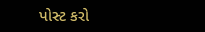પોસ્ટ કરો